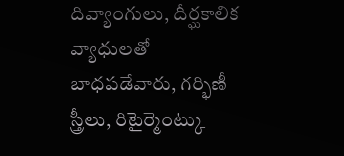దివ్యాంగులు, దీర్ఘకాలిక వ్యాధులతో బాధపడేవారు, గర్భిణీ స్త్రీలు, రిటైర్మెంట్కు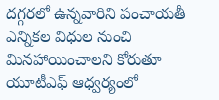దగ్గరలో ఉన్నవారిని పంచాయతీ ఎన్నికల విధుల నుంచి మినహాయించాలని కోరుతూ యూటీఎఫ్ ఆధ్వర్యంలో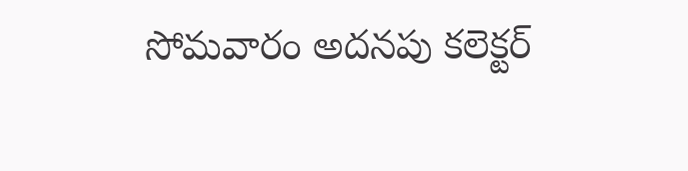సోమవారం అదనపు కలెక్టర్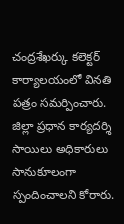చంద్రశేఖర్కు కలెక్టర్ కార్యాలయంలో వినతి పత్రం సమర్పించారు. జిల్లా ప్రధాన కార్యదర్శి సాయిలు అధికారులు సానుకూలంగా స్పందించాలని కోరారు.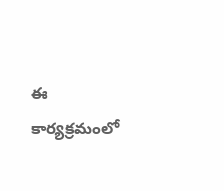ఈ కార్యక్రమంలో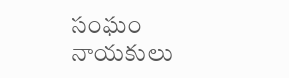సంఘం నాయకులు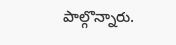పాల్గొన్నారు.